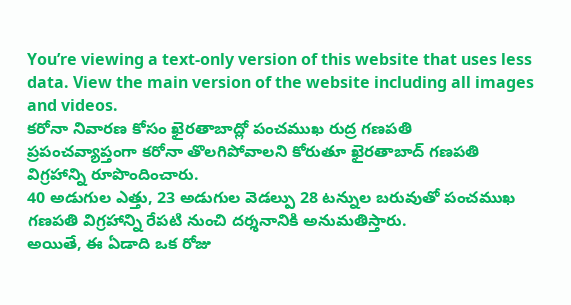You’re viewing a text-only version of this website that uses less data. View the main version of the website including all images and videos.
కరోనా నివారణ కోసం ఖైరతాబాద్లో పంచముఖ రుద్ర గణపతి
ప్రపంచవ్యాప్తంగా కరోనా తొలగిపోవాలని కోరుతూ ఖైరతాబాద్ గణపతి విగ్రహాన్ని రూపొందించారు.
40 అడుగుల ఎత్తు, 23 అడుగుల వెడల్పు 28 టన్నుల బరువుతో పంచముఖ గణపతి విగ్రహాన్ని రేపటి నుంచి దర్శనానికి అనుమతిస్తారు.
అయితే, ఈ ఏడాది ఒక రోజు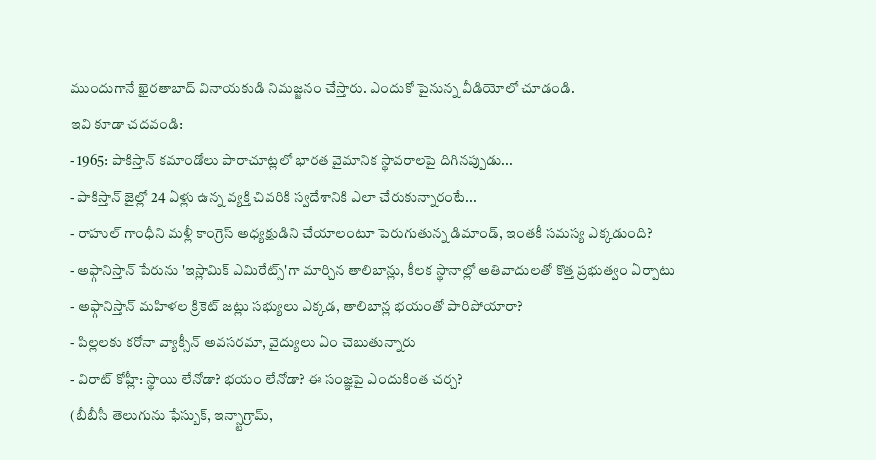ముందుగానే ఖైరతాబాద్ వినాయకుడి నిమజ్జనం చేస్తారు. ఎందుకో పైనున్న వీడియోలో చూడండి.
ఇవి కూడా చదవండి:
- 1965: పాకిస్తాన్ కమాండోలు పారాచూట్లలో భారత వైమానిక స్థావరాలపై దిగినప్పుడు...
- పాకిస్తాన్ జైల్లో 24 ఏళ్లు ఉన్న వ్యక్తి చివరికి స్వదేశానికి ఎలా చేరుకున్నారంటే...
- రాహుల్ గాంధీని మళ్లీ కాంగ్రెస్ అధ్యక్షుడిని చేయాలంటూ పెరుగుతున్న డిమాండ్, ఇంతకీ సమస్య ఎక్కడుంది?
- అఫ్గానిస్తాన్ పేరును 'ఇస్లామిక్ ఎమిరేట్స్'గా మార్చిన తాలిబాన్లు, కీలక స్థానాల్లో అతివాదులతో కొత్త ప్రభుత్వం ఏర్పాటు
- అఫ్గానిస్తాన్ మహిళల క్రికెట్ జట్లు సభ్యులు ఎక్కడ, తాలిబాన్ల భయంతో పారిపోయారా?
- పిల్లలకు కరోనా వ్యాక్సీన్ అవసరమా, వైద్యులు ఏం చెబుతున్నారు
- విరాట్ కోహ్లీ: స్థాయి లేనోడా? భయం లేనోడా? ఈ సంజ్ఞపై ఎందుకింత చర్చ?
(బీబీసీ తెలుగును ఫేస్బుక్, ఇన్స్టాగ్రామ్,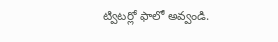ట్విటర్లో ఫాలో అవ్వండి.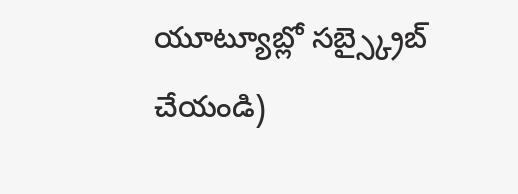యూట్యూబ్లో సబ్స్క్రైబ్ చేయండి)